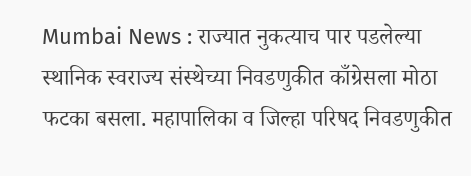Mumbai News : राज्यात नुकत्याच पार पडलेल्या स्थानिक स्वराज्य संस्थेच्या निवडणुकीत काँग्रेसला मोठा फटका बसला. महापालिका व जिल्हा परिषद निवडणुकीत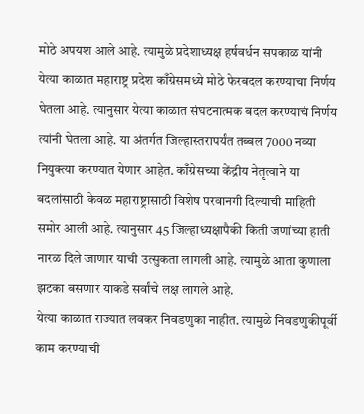मोठे अपयश आले आहे. त्यामुळे प्रदेशाध्यक्ष हर्षवर्धन सपकाळ यांनी येत्या काळात महाराष्ट्र प्रदेश काँग्रेसमध्ये मोठे फेरबदल करण्याचा निर्णय घेतला आहे. त्यानुसार येत्या काळात संघटनात्मक बदल करण्याचं निर्णय त्यांनी घेतला आहे. या अंतर्गत जिल्हास्तरापर्यंत तब्बल 7000 नव्या नियुक्त्या करण्यात येणार आहेत. काँग्रेसच्या केंद्रीय नेतृत्वाने या बदलांसाठी केवळ महाराष्ट्रासाठी विशेष परवानगी दिल्याची माहिती समोर आली आहे. त्यानुसार 45 जिल्हाध्यक्षापैकी किती जणांच्या हाती नारळ दिले जाणार याची उत्सुकता लागली आहे. त्यामुळे आता कुणाला झटका बसणार याकडे सर्वांचे लक्ष लागले आहे.
येत्या काळात राज्यात लवकर निवडणुका नाहीत. त्यामुळे निवडणुकीपूर्वी काम करण्याची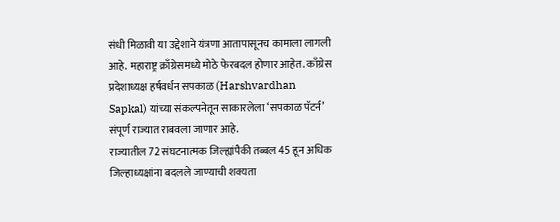संधी मिळावी या उद्देशाने यंत्रणा आतापासूनच कामाला लागली आहे. महाराष्ट्र क्राँग्रेसमध्ये मोठे फेरबदल होणार आहेत. काँग्रेस प्रदेशाध्यक्ष हर्षवर्धन सपकाळ (Harshvardhan Sapkal) यांच्या संकल्पनेतून साकारलेला ‘सपकाळ पॅटर्न’ संपूर्ण राज्यात राबवला जाणार आहे.
राज्यातील 72 संघटनात्मक जिल्ह्यांपैकी तब्बल 45 हून अधिक जिल्हाध्यक्षांना बदलले जाण्याची शक्यता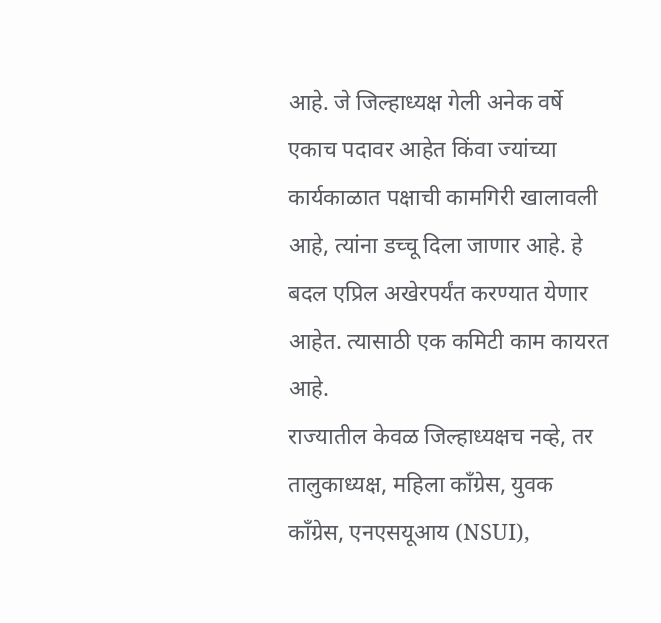आहे. जे जिल्हाध्यक्ष गेली अनेक वर्षे एकाच पदावर आहेत किंवा ज्यांच्या कार्यकाळात पक्षाची कामगिरी खालावली आहे, त्यांना डच्चू दिला जाणार आहे. हे बदल एप्रिल अखेरपर्यंत करण्यात येणार आहेत. त्यासाठी एक कमिटी काम कायरत आहे.
राज्यातील केवळ जिल्हाध्यक्षच नव्हे, तर तालुकाध्यक्ष, महिला काँग्रेस, युवक काँग्रेस, एनएसयूआय (NSUI),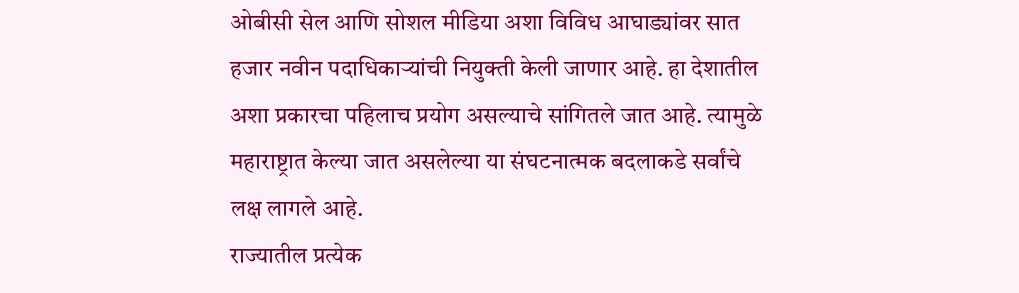ओबीसी सेल आणि सोशल मीडिया अशा विविध आघाड्यांवर सात हजार नवीन पदाधिकाऱ्यांची नियुक्ती केली जाणार आहे. हा देशातील अशा प्रकारचा पहिलाच प्रयोग असल्याचे सांगितले जात आहे. त्यामुळे महाराष्ट्रात केल्या जात असलेल्या या संघटनात्मक बदलाकडे सर्वांचे लक्ष लागले आहे.
राज्यातील प्रत्येक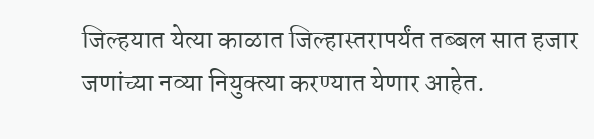जिल्हयात येत्या काळात जिल्हास्तरापर्यंत तब्बल सात हजार जणांच्या नव्या नियुक्त्या करण्यात येणार आहेत.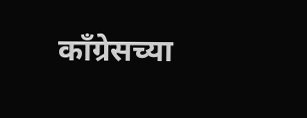काँग्रेसच्या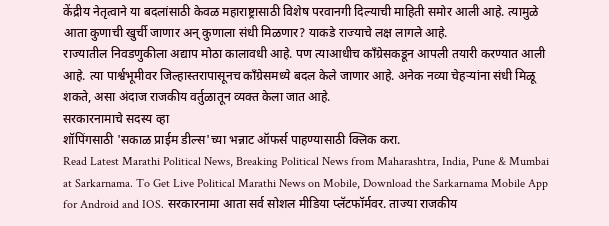केंद्रीय नेतृत्वाने या बदलांसाठी केवळ महाराष्ट्रासाठी विशेष परवानगी दिल्याची माहिती समोर आली आहे. त्यामुळे आता कुणाची खुर्ची जाणार अन् कुणाला संधी मिळणार? याकडे राज्याचे लक्ष लागले आहे.
राज्यातील निवडणुकीला अद्याप मोठा कालावधी आहे. पण त्याआधीच काँग्रेसकडून आपली तयारी करण्यात आली आहे. त्या पार्श्वभूमीवर जिल्हास्तरापासूनच काँग्रेसमध्ये बदल केले जाणार आहे. अनेक नव्या चेहऱ्यांना संधी मिळू शकते, असा अंदाज राजकीय वर्तुळातून व्यक्त केला जात आहे.
सरकारनामाचे सदस्य व्हा
शॉपिंगसाठी 'सकाळ प्राईम डील्स'च्या भन्नाट ऑफर्स पाहण्यासाठी क्लिक करा.
Read Latest Marathi Political News, Breaking Political News from Maharashtra, India, Pune & Mumbai at Sarkarnama. To Get Live Political Marathi News on Mobile, Download the Sarkarnama Mobile App for Android and IOS. सरकारनामा आता सर्व सोशल मीडिया प्लॅटफॉर्मवर. ताज्या राजकीय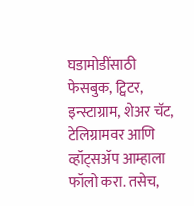घडामोडींसाठी फेसबुक, ट्विटर, इन्स्टाग्राम, शेअर चॅट, टेलिग्रामवर आणि व्हॉट्सॲप आम्हाला फॉलो करा. तसेच,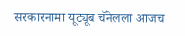सरकारनामा यूट्यूब चॅनेलला आजच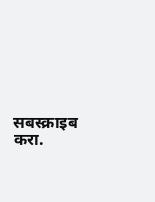सबस्क्राइब करा.